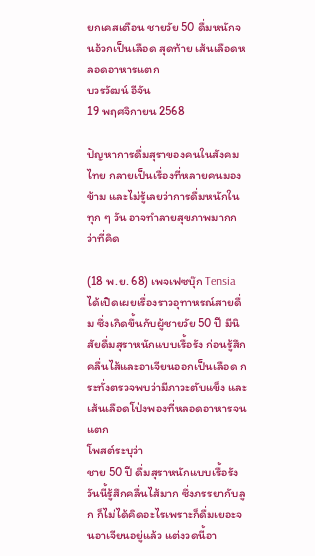ยกเคสเตือน ชายวัย 50 ดื่มหนักจนอ้วกเป็นเลือด สุดท้าย เส้นเลือดหลอดอาหารแตก
บวรวัฒน์ อีจัน
19 พฤศจิกายน 2568

ปัญหาการดื่มสุราของคนในสังคมไทย กลายเป็นเรื่องที่หลายคนมองข้าม และไม่รู้เลยว่าการดื่มหนักในทุก ๆ วัน อาจทำลายสุขภาพมากกว่าที่คิด

(18 พ.ย. 68) เพจเฟซบุ๊ก Tensia ได้เปิดเผยเรื่องราวอุทาหรณ์สายดื่ม ซึ่งเกิดขึ้นกับผู้ชายวัย 50 ปี มีนิสัยดื่มสุราหนักแบบเรื้อรัง ก่อนรู้สึกคลื่นไส้และอาเจียนออกเป็นเลือด กระทั่งตรวจพบว่ามีภาวะตับแข็ง และเส้นเลือดโป่งพองที่หลอดอาหารจนแตก
โพสต์ระบุว่า
ชาย 50 ปี ดื่มสุราหนักแบบเรื้อรัง วันนี้รู้สึกคลื่นไส้มาก ซึ่งภรรยากับลูก ก็ไม่ได้คิดอะไรเพราะก็ดื่มเยอะจนอาเจียนอยู่แล้ว แต่งวดนี้อา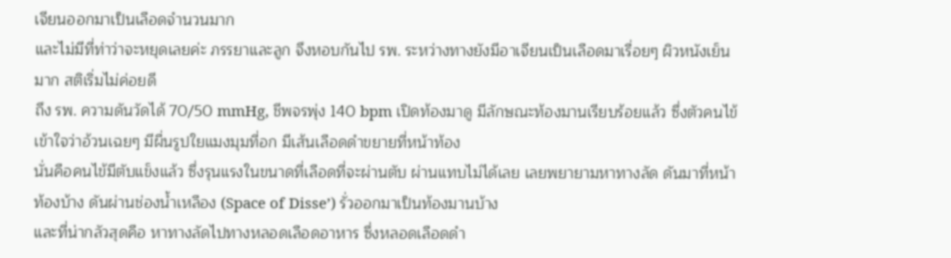เจียนออกมาเป็นเลือดจำนวนมาก
และไม่มีที่ท่าว่าจะหยุดเลยค่ะ ภรรยาและลูก จึงหอบกันไป รพ. ระหว่างทางยังมีอาเจียนเป็นเลือดมาเรื่อยๆ ผิวหนังเย็นมาก สติเริ่มไม่ค่อยดี
ถึง รพ. ความดันวัดได้ 70/50 mmHg, ชีพจรพุ่ง 140 bpm เปิดท้องมาดู มีลักษณะท้องมานเรียบร้อยแล้ว ซึ่งตัวคนไข้เข้าใจว่าอ้วนเฉยๆ มีผื่นรูปใยแมงมุมที่อก มีเส้นเลือดดำขยายที่หน้าท้อง
นั่นคือคนไข้มีตับแข็งแล้ว ซึ่งรุนแรงในขนาดที่เลือดที่จะผ่านตับ ผ่านแทบไม่ได้เลย เลยพยายามหาทางลัด ดันมาที่หน้าท้องบ้าง ดันผ่านช่องน้ำเหลือง (Space of Disse’) รั่วออกมาเป็นท้องมานบ้าง
และที่น่ากลัวสุดคือ หาทางลัดไปทางหลอดเลือดอาหาร ซึ่งหลอดเลือดดำ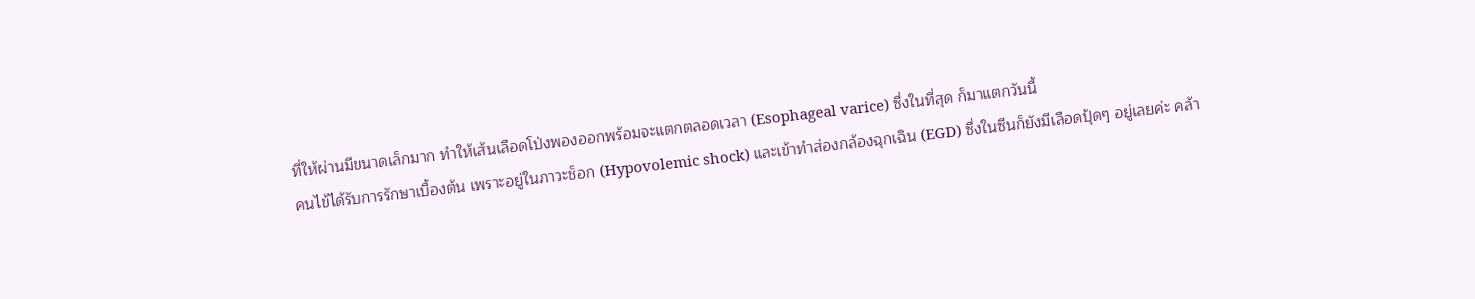ที่ให้ผ่านมีขนาดเล็กมาก ทำให้เส้นเลือดโป่งพองออกพร้อมจะแตกตลอดเวลา (Esophageal varice) ซึ่งในที่สุด ก็มาแตกวันนี้
คนไข้ได้รับการรักษาเบื้องต้น เพราะอยู่ในภาวะช็อก (Hypovolemic shock) และเข้าทำส่องกล้องฉุกเฉิน (EGD) ซึ่งในซีนก็ยังมีเลือดปุ้ดๆ อยู่เลยค่ะ คล้า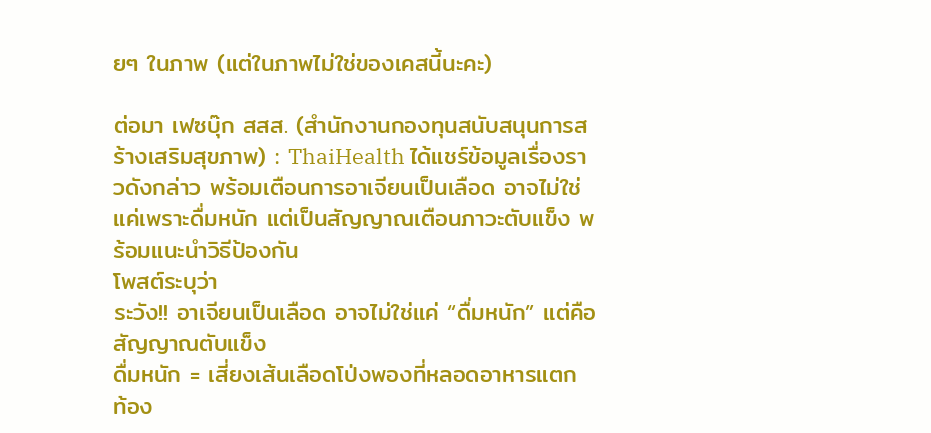ยๆ ในภาพ (แต่ในภาพไม่ใช่ของเคสนี้นะคะ)

ต่อมา เฟซบุ๊ก สสส. (สำนักงานกองทุนสนับสนุนการสร้างเสริมสุขภาพ) : ThaiHealth ได้แชร์ข้อมูลเรื่องราวดังกล่าว พร้อมเตือนการอาเจียนเป็นเลือด อาจไม่ใช่แค่เพราะดื่มหนัก แต่เป็นสัญญาณเตือนภาวะตับแข็ง พร้อมแนะนำวิธีป้องกัน
โพสต์ระบุว่า
ระวัง!! อาเจียนเป็นเลือด อาจไม่ใช่แค่ “ดื่มหนัก” แต่คือสัญญาณตับแข็ง
ดื่มหนัก = เสี่ยงเส้นเลือดโป่งพองที่หลอดอาหารแตก ท้อง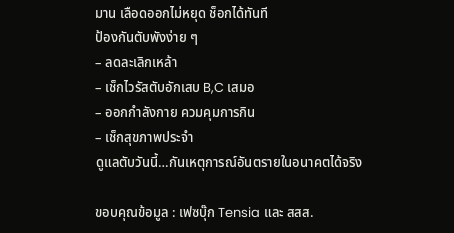มาน เลือดออกไม่หยุด ช็อกได้ทันที
ป้องกันตับพังง่าย ๆ
– ลดละเลิกเหล้า
– เช็กไวรัสตับอักเสบ B,C เสมอ
– ออกกำลังกาย ควมคุมการกิน
– เช็กสุขภาพประจำ
ดูแลตับวันนี้…กันเหตุการณ์อันตรายในอนาคตได้จริง

ขอบคุณข้อมูล : เฟซบุ๊ก Tensia และ สสส.